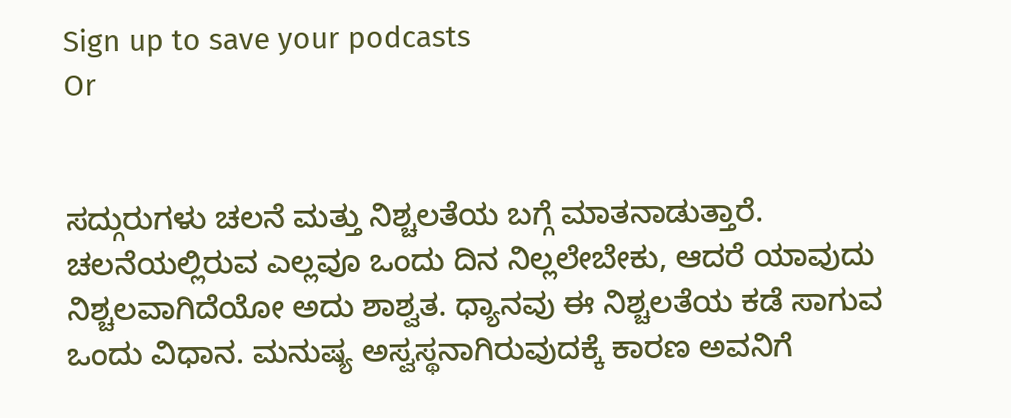Sign up to save your podcasts
Or


ಸದ್ಗುರುಗಳು ಚಲನೆ ಮತ್ತು ನಿಶ್ಚಲತೆಯ ಬಗ್ಗೆ ಮಾತನಾಡುತ್ತಾರೆ. ಚಲನೆಯಲ್ಲಿರುವ ಎಲ್ಲವೂ ಒಂದು ದಿನ ನಿಲ್ಲಲೇಬೇಕು, ಆದರೆ ಯಾವುದು ನಿಶ್ಚಲವಾಗಿದೆಯೋ ಅದು ಶಾಶ್ವತ. ಧ್ಯಾನವು ಈ ನಿಶ್ಚಲತೆಯ ಕಡೆ ಸಾಗುವ ಒಂದು ವಿಧಾನ. ಮನುಷ್ಯ ಅಸ್ವಸ್ಥನಾಗಿರುವುದಕ್ಕೆ ಕಾರಣ ಅವನಿಗೆ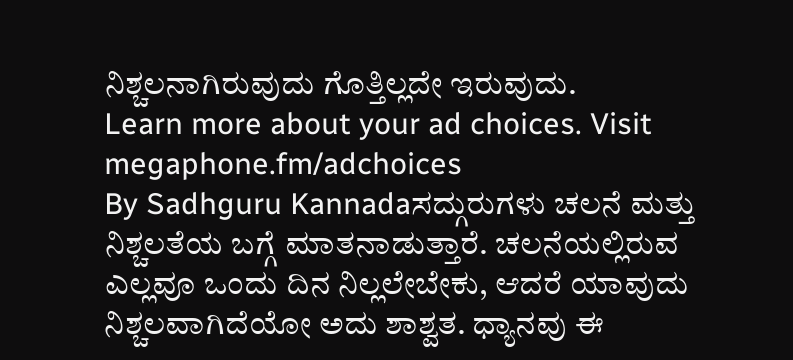ನಿಶ್ಚಲನಾಗಿರುವುದು ಗೊತ್ತಿಲ್ಲದೇ ಇರುವುದು.
Learn more about your ad choices. Visit megaphone.fm/adchoices
By Sadhguru Kannadaಸದ್ಗುರುಗಳು ಚಲನೆ ಮತ್ತು ನಿಶ್ಚಲತೆಯ ಬಗ್ಗೆ ಮಾತನಾಡುತ್ತಾರೆ. ಚಲನೆಯಲ್ಲಿರುವ ಎಲ್ಲವೂ ಒಂದು ದಿನ ನಿಲ್ಲಲೇಬೇಕು, ಆದರೆ ಯಾವುದು ನಿಶ್ಚಲವಾಗಿದೆಯೋ ಅದು ಶಾಶ್ವತ. ಧ್ಯಾನವು ಈ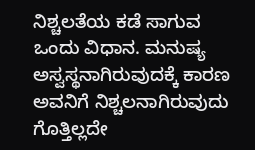ನಿಶ್ಚಲತೆಯ ಕಡೆ ಸಾಗುವ ಒಂದು ವಿಧಾನ. ಮನುಷ್ಯ ಅಸ್ವಸ್ಥನಾಗಿರುವುದಕ್ಕೆ ಕಾರಣ ಅವನಿಗೆ ನಿಶ್ಚಲನಾಗಿರುವುದು ಗೊತ್ತಿಲ್ಲದೇ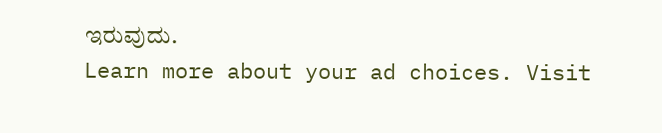ಇರುವುದು.
Learn more about your ad choices. Visit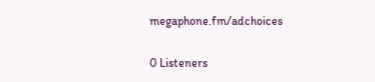megaphone.fm/adchoices

0 Listeners